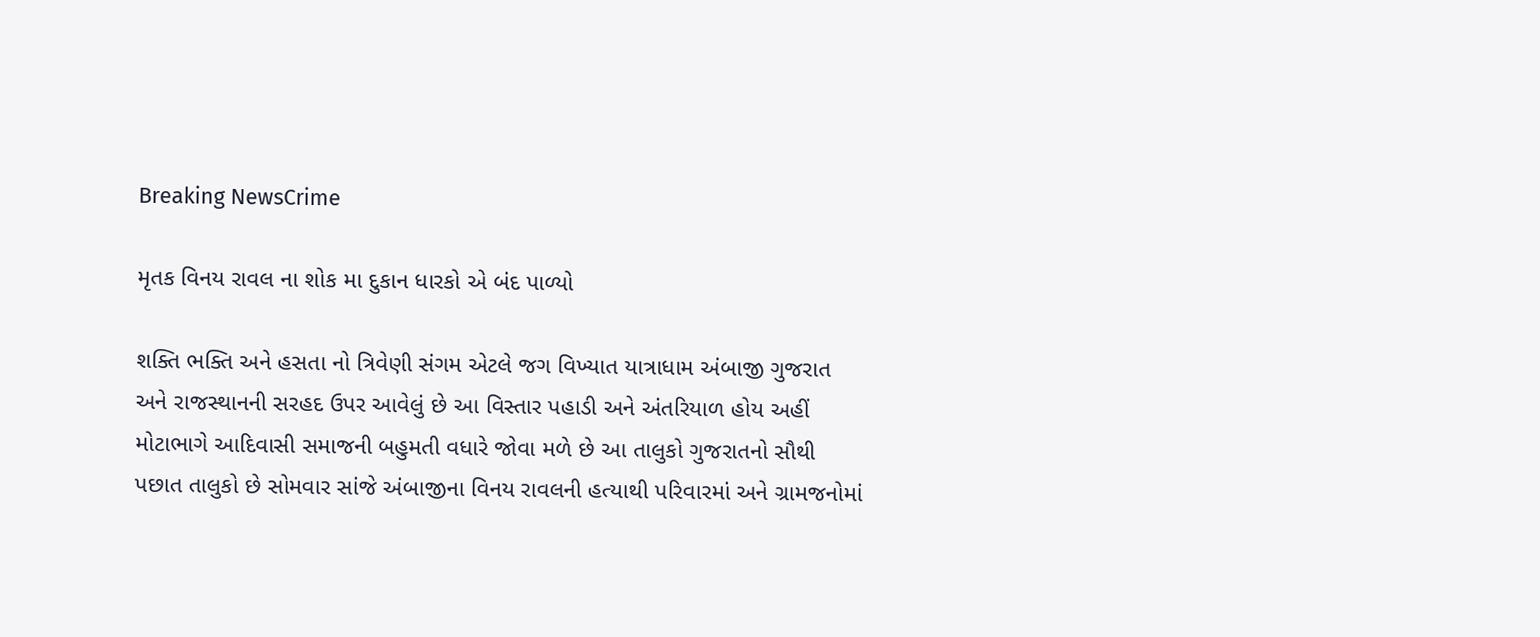Breaking NewsCrime

મૃતક વિનય રાવલ ના શોક મા દુકાન ધારકો એ બંદ પાળ્યો

શક્તિ ભક્તિ અને હસતા નો ત્રિવેણી સંગમ એટલે જગ વિખ્યાત યાત્રાધામ અંબાજી ગુજરાત અને રાજસ્થાનની સરહદ ઉપર આવેલું છે આ વિસ્તાર પહાડી અને અંતરિયાળ હોય અહીં મોટાભાગે આદિવાસી સમાજની બહુમતી વધારે જોવા મળે છે આ તાલુકો ગુજરાતનો સૌથી પછાત તાલુકો છે સોમવાર સાંજે અંબાજીના વિનય રાવલની હત્યાથી પરિવારમાં અને ગ્રામજનોમાં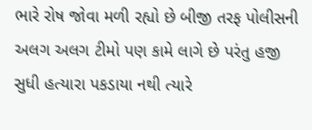ભારે રોષ જોવા મળી રહ્યો છે બીજી તરફ પોલીસની અલગ અલગ ટીમો પણ કામે લાગે છે પરંતુ હજી સુધી હત્યારા પકડાયા નથી ત્યારે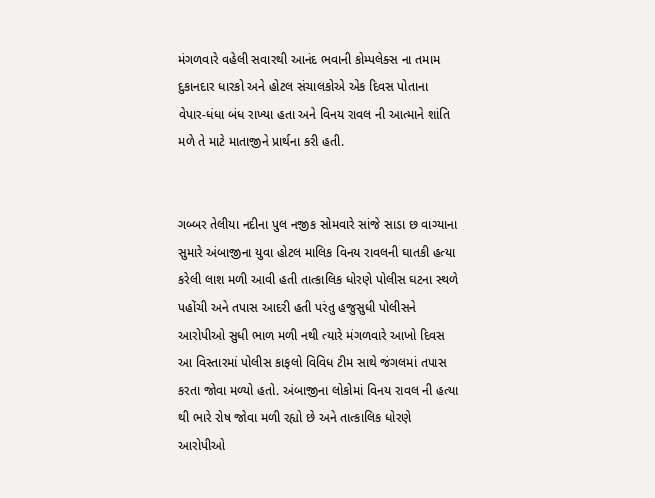મંગળવારે વહેલી સવારથી આનંદ ભવાની કોમ્પલેક્સ ના તમામ દુકાનદાર ધારકો અને હોટલ સંચાલકોએ એક દિવસ પોતાના વેપાર-ધંધા બંધ રાખ્યા હતા અને વિનય રાવલ ની આત્માને શાંતિ મળે તે માટે માતાજીને પ્રાર્થના કરી હતી.


ગબ્બર તેલીયા નદીના પુલ નજીક સોમવારે સાંજે સાડા છ વાગ્યાના સુમારે અંબાજીના યુવા હોટલ માલિક વિનય રાવલની ઘાતકી હત્યા કરેલી લાશ મળી આવી હતી તાત્કાલિક ધોરણે પોલીસ ઘટના સ્થળે પહોંચી અને તપાસ આદરી હતી પરંતુ હજુસુધી પોલીસને આરોપીઓ સુધી ભાળ મળી નથી ત્યારે મંગળવારે આખો દિવસ આ વિસ્તારમાં પોલીસ કાફલો વિવિધ ટીમ સાથે જંગલમાં તપાસ કરતા જોવા મળ્યો હતો. અંબાજીના લોકોમાં વિનય રાવલ ની હત્યા થી ભારે રોષ જોવા મળી રહ્યો છે અને તાત્કાલિક ધોરણે આરોપીઓ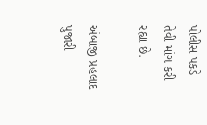પોલીસ પકડે તેવી માંગ કરી રહ્યા છે.

અંબાજી પ્રહલાદ પુજારી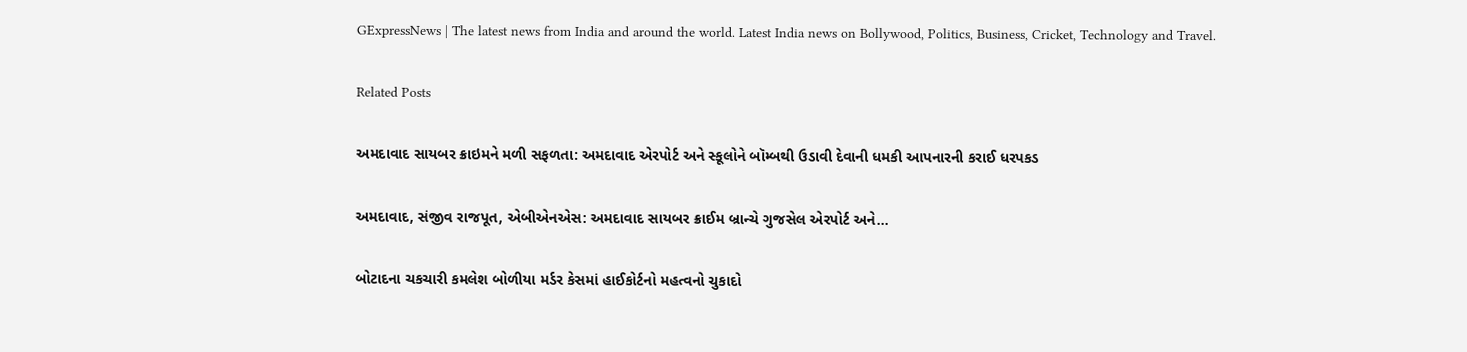GExpressNews | The latest news from India and around the world. Latest India news on Bollywood, Politics, Business, Cricket, Technology and Travel.

Related Posts

અમદાવાદ સાયબર ક્રાઇમને મળી સફળતા: અમદાવાદ એરપોર્ટ અને સ્કૂલોને બૉમ્બથી ઉડાવી દેવાની ધમકી આપનારની કરાઈ ધરપકડ

અમદાવાદ, સંજીવ રાજપૂત, એબીએનએસ: અમદાવાદ સાયબર ક્રાઈમ બ્રાન્ચે ગુજસેલ એરપોર્ટ અને…

બોટાદના ચકચારી કમલેશ બોળીયા મર્ડર કેસમાં હાઈકોર્ટનો મહત્વનો ચુકાદો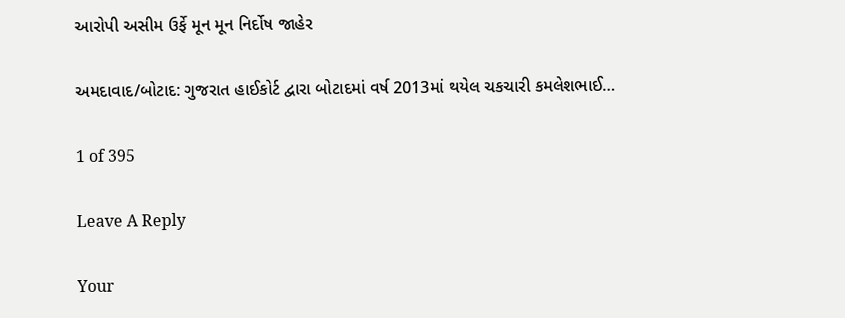આરોપી અસીમ ઉર્ફે મૂન મૂન નિર્દોષ જાહેર

અમદાવાદ/બોટાદ: ગુજરાત હાઈકોર્ટ દ્વારા બોટાદમાં વર્ષ 2013માં થયેલ ચકચારી કમલેશભાઈ…

1 of 395

Leave A Reply

Your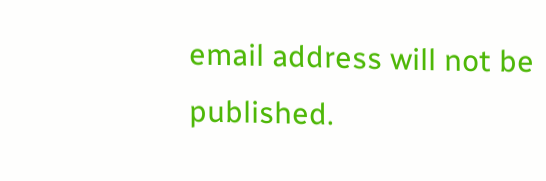email address will not be published.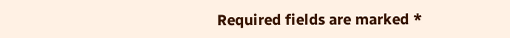Required fields are marked *